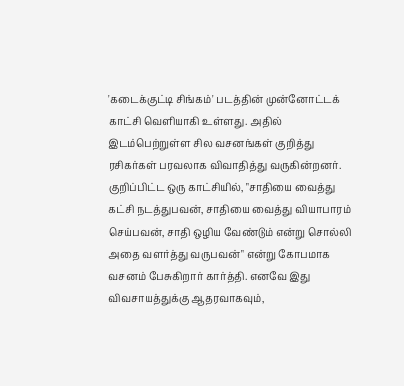'கடைக்குட்டி சிங்கம்' படத்தின் முன்னோட்டக் காட்சி வெளியாகி உள்ளது. அதில் இடம்பெற்றுள்ள சில வசனங்கள் குறித்து ரசிகர்கள் பரவலாக விவாதித்து வருகின்றனர். குறிப்பிட்ட ஒரு காட்சியில், "சாதியை வைத்து கட்சி நடத்துபவன், சாதியை வைத்து வியாபாரம் செய்பவன், சாதி ஒழிய வேண்டும் என்று சொல்லி அதை வளர்த்து வருபவன்" என்று கோபமாக வசனம் பேசுகிறார் கார்த்தி. எனவே இது விவசாயத்துக்கு ஆதரவாகவும்,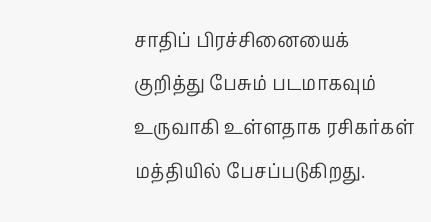சாதிப் பிரச்சினையைக் குறித்து பேசும் படமாகவும் உருவாகி உள்ளதாக ரசிகர்கள் மத்தியில் பேசப்படுகிறது.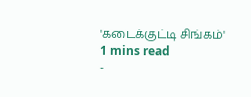'கடைக்குட்டி சிங்கம்'
1 mins read
-